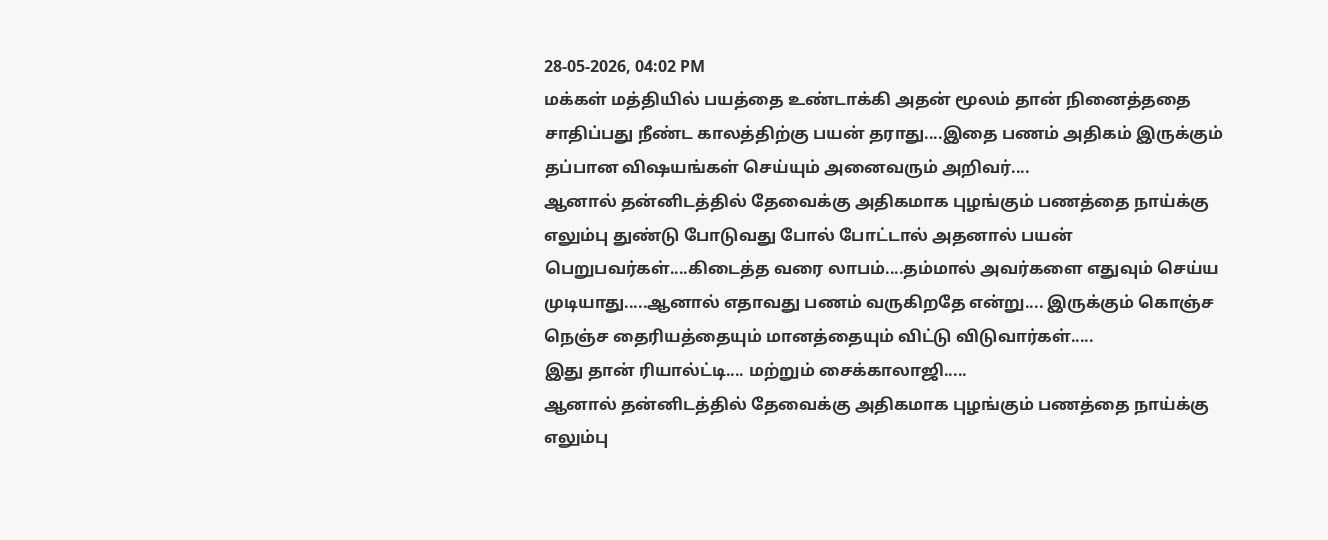28-05-2026, 04:02 PM
மக்கள் மத்தியில் பயத்தை உண்டாக்கி அதன் மூலம் தான் நினைத்ததை சாதிப்பது நீண்ட காலத்திற்கு பயன் தராது....இதை பணம் அதிகம் இருக்கும் தப்பான விஷயங்கள் செய்யும் அனைவரும் அறிவர்....
ஆனால் தன்னிடத்தில் தேவைக்கு அதிகமாக புழங்கும் பணத்தை நாய்க்கு எலும்பு துண்டு போடுவது போல் போட்டால் அதனால் பயன் பெறுபவர்கள்....கிடைத்த வரை லாபம்....தம்மால் அவர்களை எதுவும் செய்ய முடியாது.....ஆனால் எதாவது பணம் வருகிறதே என்று.... இருக்கும் கொஞ்ச நெஞ்ச தைரியத்தையும் மானத்தையும் விட்டு விடுவார்கள்.....
இது தான் ரியால்ட்டி.... மற்றும் சைக்காலாஜி.....
ஆனால் தன்னிடத்தில் தேவைக்கு அதிகமாக புழங்கும் பணத்தை நாய்க்கு எலும்பு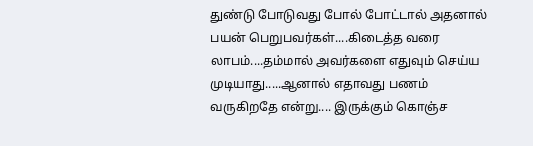துண்டு போடுவது போல் போட்டால் அதனால் பயன் பெறுபவர்கள்....கிடைத்த வரை லாபம்....தம்மால் அவர்களை எதுவும் செய்ய முடியாது.....ஆனால் எதாவது பணம் வருகிறதே என்று.... இருக்கும் கொஞ்ச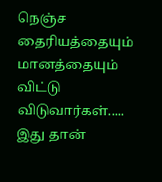நெஞ்ச தைரியத்தையும் மானத்தையும் விட்டு விடுவார்கள்.....
இது தான்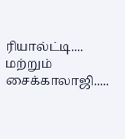ரியால்ட்டி.... மற்றும் சைக்காலாஜி.....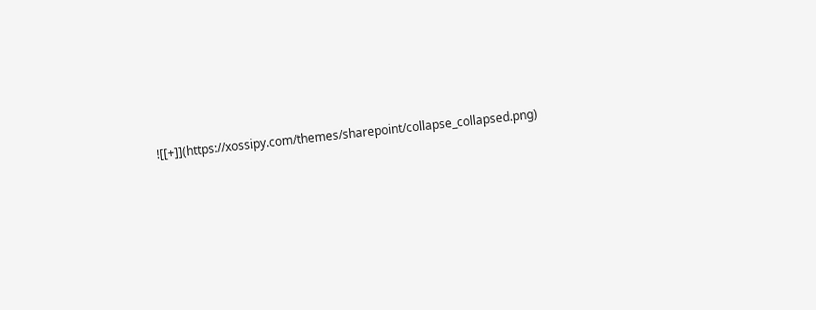![[+]](https://xossipy.com/themes/sharepoint/collapse_collapsed.png)